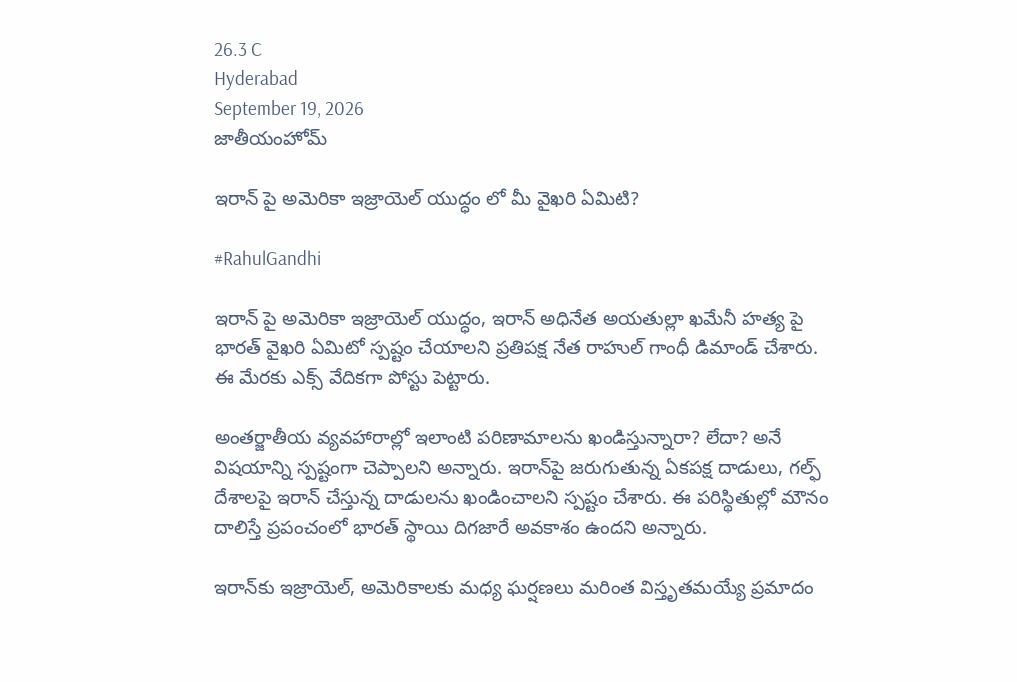26.3 C
Hyderabad
September 19, 2026
జాతీయంహోమ్

ఇరాన్‌ పై అమెరికా ఇజ్రాయెల్ యుద్ధం లో మీ వైఖరి ఏమిటి?

#RahulGandhi

ఇరాన్‌ పై అమెరికా ఇజ్రాయెల్ యుద్ధం, ఇరాన్ అధినేత అయతుల్లా ఖమేనీ హత్య పై భారత్ వైఖరి ఏమిటో స్పష్టం చేయాలని ప్రతిపక్ష నేత రాహుల్ గాంధీ డిమాండ్ చేశారు. ఈ మేరకు ఎక్స్ వేదికగా పోస్టు పెట్టారు.

అంతర్జాతీయ వ్యవహారాల్లో ఇలాంటి పరిణామాలను ఖండిస్తున్నారా? లేదా? అనే విషయాన్ని స్పష్టంగా చెప్పాలని అన్నారు. ఇరాన్‌పై జరుగుతున్న ఏకపక్ష దాడులు, గల్ఫ్ దేశాలపై ఇరాన్ చేస్తున్న దాడులను ఖండించాలని స్పష్టం చేశారు. ఈ పరిస్థితుల్లో మౌనం దాలిస్తే ప్రపంచంలో భారత్ స్థాయి దిగజారే అవకాశం ఉందని అన్నారు.

ఇరాన్‌కు ఇజ్రాయెల్, అమెరికాలకు మధ్య ఘర్షణలు మరింత విస్తృతమయ్యే ప్రమాదం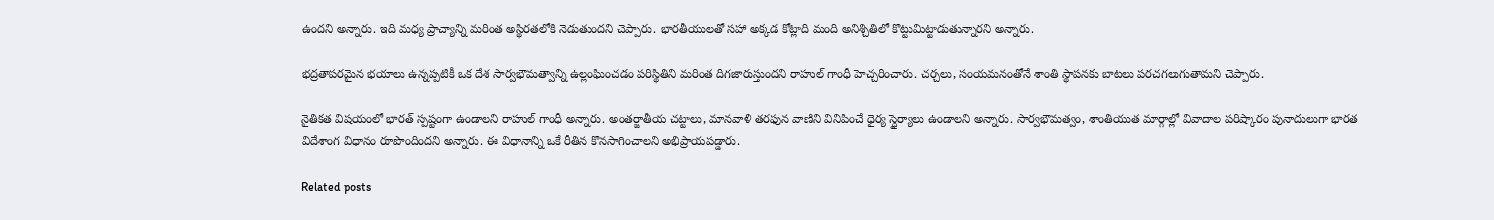ఉందని అన్నారు. ఇది మధ్య ప్రాచ్యాన్ని మరింత అస్థిరతలోకి నెడుతుందని చెప్పారు. భారతీయులతో సహా అక్కడ కోట్లాది మంది అనిశ్చితిలో కొట్టుమిట్టాడుతున్నారని అన్నారు.

భద్రతాపరమైన భయాలు ఉన్నప్పటికీ ఒక దేశ సార్వభౌమత్వాన్ని ఉల్లంఘించడం పరిస్థితిని మరింత దిగజారుస్తుందని రాహుల్ గాంధీ హెచ్చరించారు. చర్చలు, సంయమనంతోనే శాంతి స్థాపనకు బాటలు పరచగలుగుతామని చెప్పారు.

నైతికత విషయంలో భారత్ స్పష్టంగా ఉండాలని రాహుల్ గాంధీ అన్నారు. అంతర్జాతీయ చట్టాలు, మానవాళి తరఫున వాణిని వినిపించే ధైర్య స్థైర్యాలు ఉండాలని అన్నారు. సార్వభౌమత్వం, శాంతియుత మార్గాల్లో వివాదాల పరిష్కారం పునాదులుగా భారత విదేశాంగ విధానం రూపొందిందని అన్నారు. ఈ విధానాన్ని ఒకే రీతిన కొనసాగించాలని అభిప్రాయపడ్డారు.

Related posts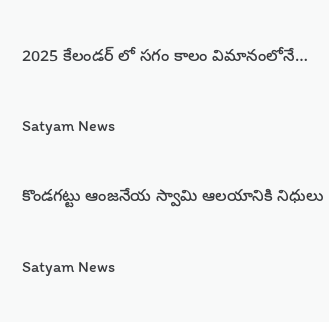2025 కేలండర్‌ లో సగం కాలం విమానంలోనే…

Satyam News

కొండగట్టు ఆంజనేయ స్వామి ఆలయానికి నిధులు

Satyam News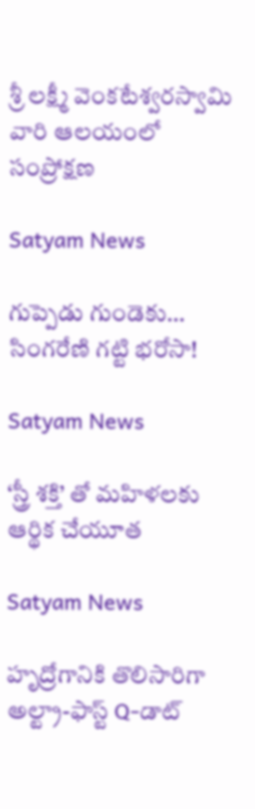శ్రీ ల‌క్ష్మీ వెంక‌టేశ్వ‌ర‌స్వామి వారి ఆల‌యంలో సంప్రోక్షణ

Satyam News

గుప్పెడు గుండెకు… సింగరేణి గ‌ట్టి భరోసా!

Satyam News

‘స్త్రీ శక్తి’ తో మహిళలకు ఆర్థిక చేయూత

Satyam News

హృద్రోగానికి తొలిసారిగా అల్ట్రా-ఫాస్ట్ Q-డాట్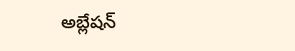అబ్లేషన్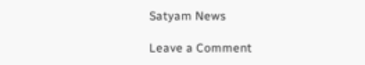Satyam News

Leave a Comment